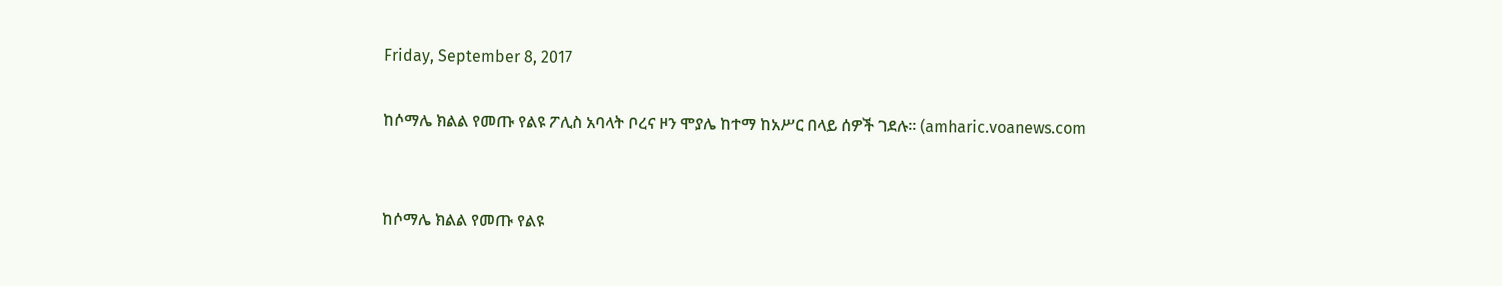Friday, September 8, 2017

ከሶማሌ ክልል የመጡ የልዩ ፖሊስ አባላት ቦረና ዞን ሞያሌ ከተማ ከአሥር በላይ ሰዎች ገደሉ። (amharic.voanews.com


ከሶማሌ ክልል የመጡ የልዩ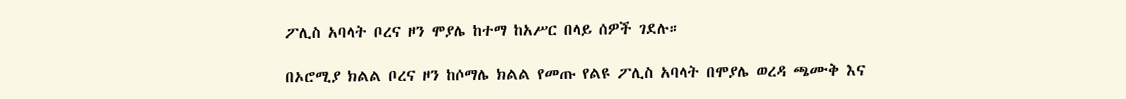ፖሊስ አባላት ቦረና ዞን ሞያሌ ከተማ ከአሥር በላይ ሰዎች ገደሉ።

በኦሮሚያ ክልል ቦረና ዞን ከሶማሌ ክልል የመጡ የልዩ ፖሊስ አባላት በሞያሌ ወረዳ ጫሙቅ እና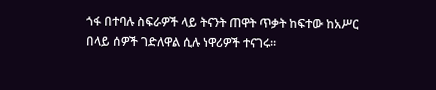ጎፋ በተባሉ ስፍራዎች ላይ ትናንት ጠዋት ጥቃት ከፍተው ከአሥር በላይ ሰዎች ገድለዋል ሲሉ ነዋሪዎች ተናገሩ።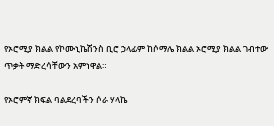የኦሮሚያ ክልል የኮሙኒኬሽንስ ቢሮ ኃላፊም ከሶማሌ ክልል ኦሮሚያ ክልል ገብተው ጥቃት ማድረሳቸውን አምነዋል።

የኦሮምኛ ክፍል ባልደረባችን ሶራ ሃላኬ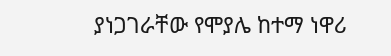ያነጋገራቸው የሞያሌ ከተማ ነዋሪ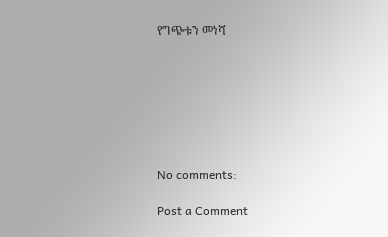የግጭቱን መነሻ







No comments:

Post a Comment